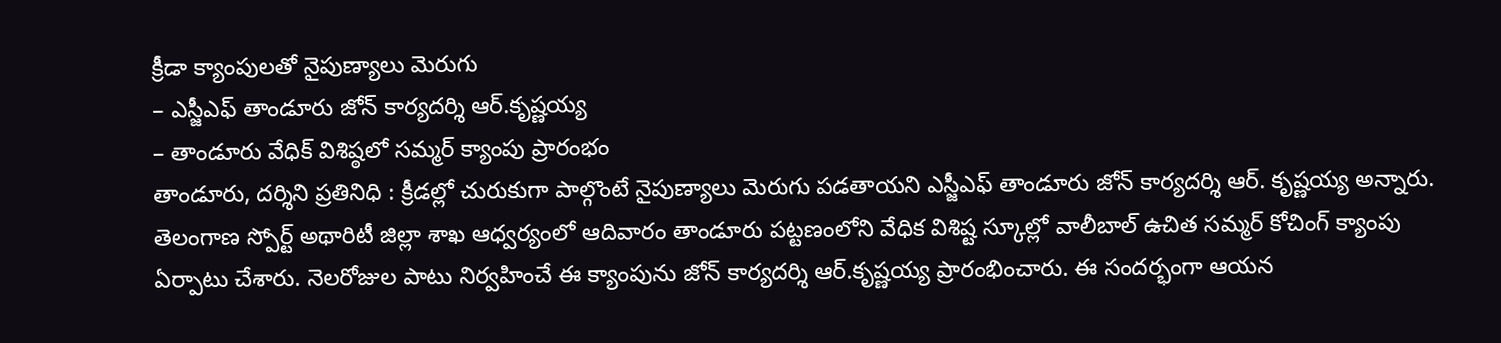క్రీడా క్యాంపులతో నైపుణ్యాలు మెరుగు
– ఎస్జీఎఫ్ తాండూరు జోన్ కార్యదర్శి ఆర్.కృష్ణయ్య
– తాండూరు వేధిక్ విశిష్ఠలో సమ్మర్ క్యాంపు ప్రారంభం
తాండూరు, దర్శిని ప్రతినిధి : క్రీడల్లో చురుకుగా పాల్గొంటే నైపుణ్యాలు మెరుగు పడతాయని ఎస్జీఎఫ్ తాండూరు జోన్ కార్యదర్శి ఆర్. కృష్ణయ్య అన్నారు. తెలంగాణ స్పోర్ట్ అథారిటీ జిల్లా శాఖ ఆధ్వర్యంలో ఆదివారం తాండూరు పట్టణంలోని వేధిక విశిష్ట స్కూల్లో వాలీబాల్ ఉచిత సమ్మర్ కోచింగ్ క్యాంపు ఏర్పాటు చేశారు. నెలరోజుల పాటు నిర్వహించే ఈ క్యాంపును జోన్ కార్యదర్శి ఆర్.కృష్ణయ్య ప్రారంభించారు. ఈ సందర్భంగా ఆయన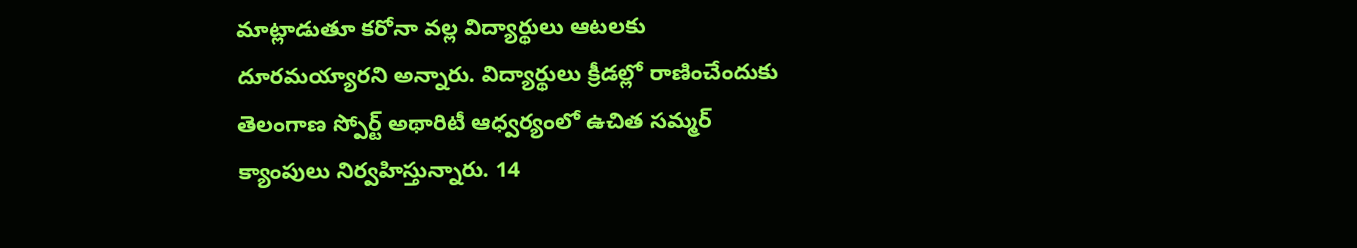మాట్లాడుతూ కరోనా వల్ల విద్యార్థులు ఆటలకు దూరమయ్యారని అన్నారు. విద్యార్థులు క్రీడల్లో రాణించేందుకు తెలంగాణ స్పోర్ట్ అథారిటీ ఆధ్వర్యంలో ఉచిత సమ్మర్ క్యాంపులు నిర్వహిస్తున్నారు. 14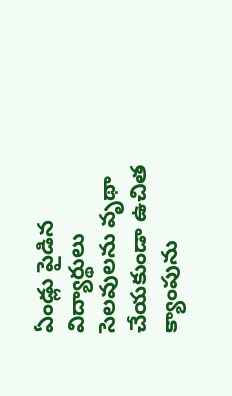ఏండ్లు పైడిన విద్యార్థులు సెలవులను వృథా చేయకుండా ఉచిత క్యాంపును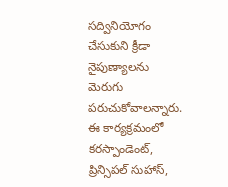సద్వినియోగం చేసుకుని క్రీడా నైపుణ్యాలను మెరుగు పరుచుకోవాలన్నారు. ఈ కార్యక్రమంలో కరస్పాండెంట్, ప్రిన్సిపల్ సుహాస్,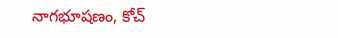నాగభూషణం, కోచ్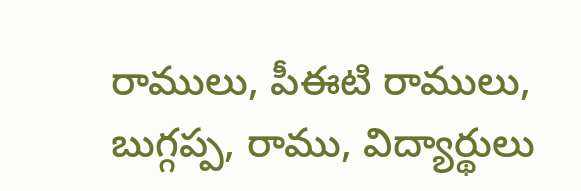రాములు, పీఈటి రాములు, బుగ్గప్ప, రాము, విద్యార్థులు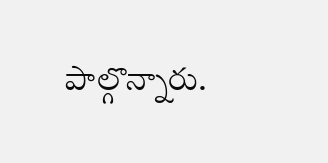పాల్గొన్నారు.